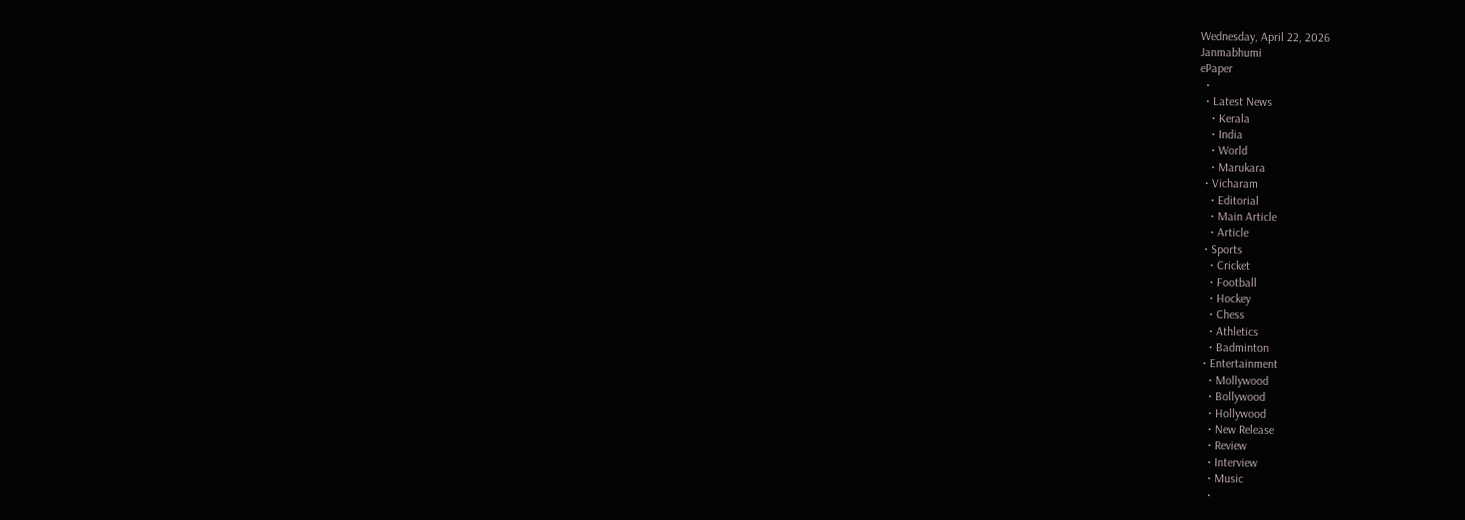Wednesday, April 22, 2026
Janmabhumi
ePaper
  •
  • Latest News
    • Kerala
    • India
    • World
    • Marukara
  • Vicharam
    • Editorial
    • Main Article
    • Article
  • Sports
    • Cricket
    • Football
    • Hockey
    • Chess
    • Athletics
    • Badminton
  • Entertainment
    • Mollywood
    • Bollywood
    • Hollywood
    • New Release
    • Review
    • Interview
    • Music
    •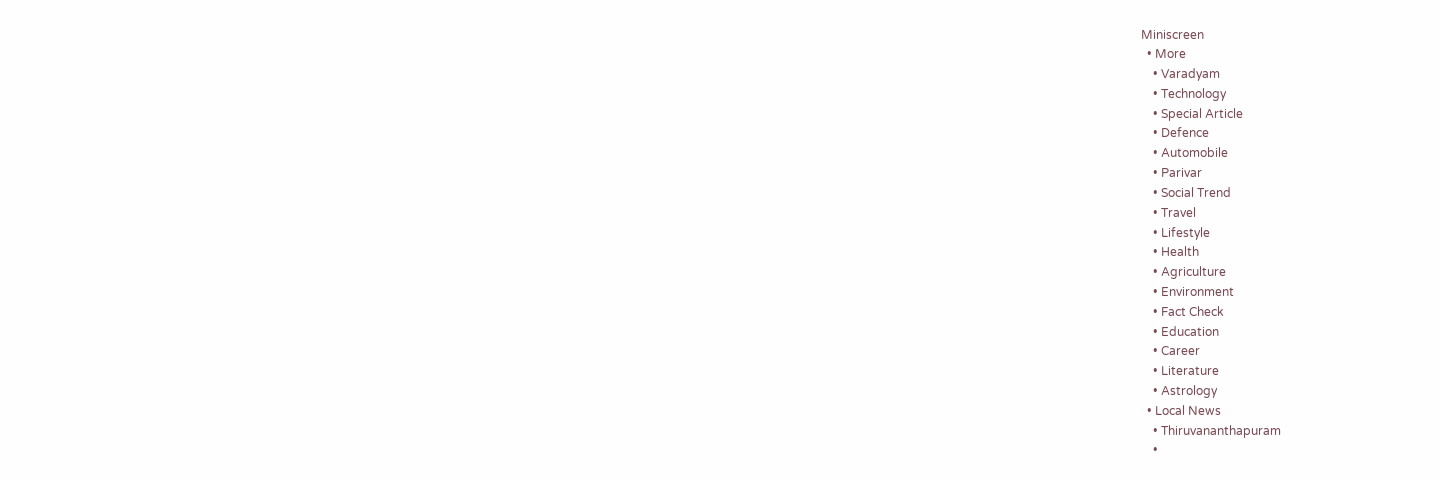Miniscreen
  • More
    • Varadyam
    • Technology
    • Special Article
    • Defence
    • Automobile
    • Parivar
    • Social Trend
    • Travel
    • Lifestyle
    • Health
    • Agriculture
    • Environment
    • Fact Check
    • Education
    • Career
    • Literature
    • Astrology
  • Local News
    • Thiruvananthapuram
    •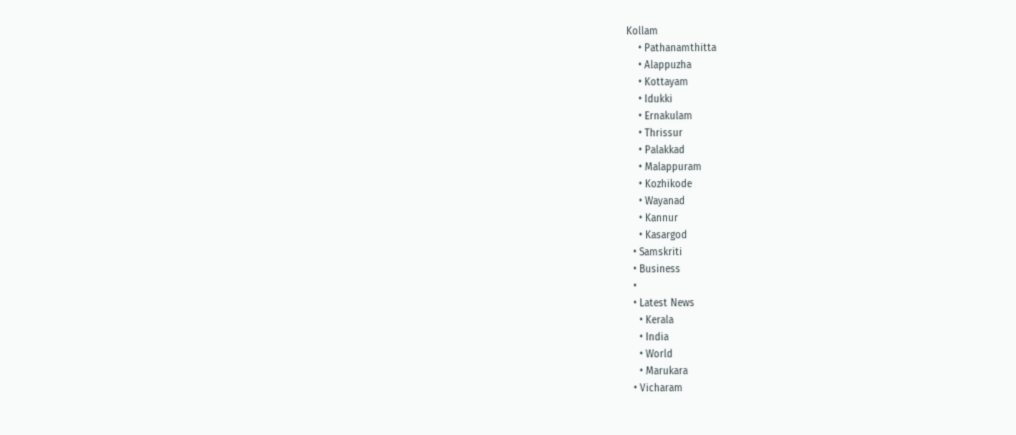Kollam
    • Pathanamthitta
    • Alappuzha
    • Kottayam
    • Idukki
    • Ernakulam
    • Thrissur
    • Palakkad
    • Malappuram
    • Kozhikode
    • Wayanad
    • Kannur
    • Kasargod
  • Samskriti
  • Business
  •
  • Latest News
    • Kerala
    • India
    • World
    • Marukara
  • Vicharam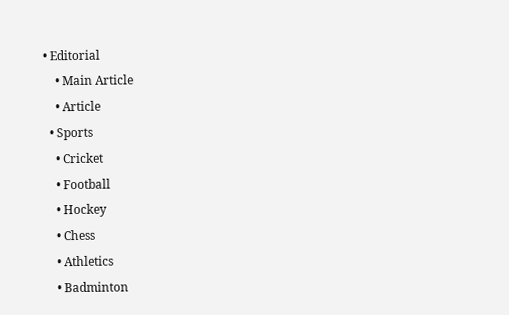• Editorial
    • Main Article
    • Article
  • Sports
    • Cricket
    • Football
    • Hockey
    • Chess
    • Athletics
    • Badminton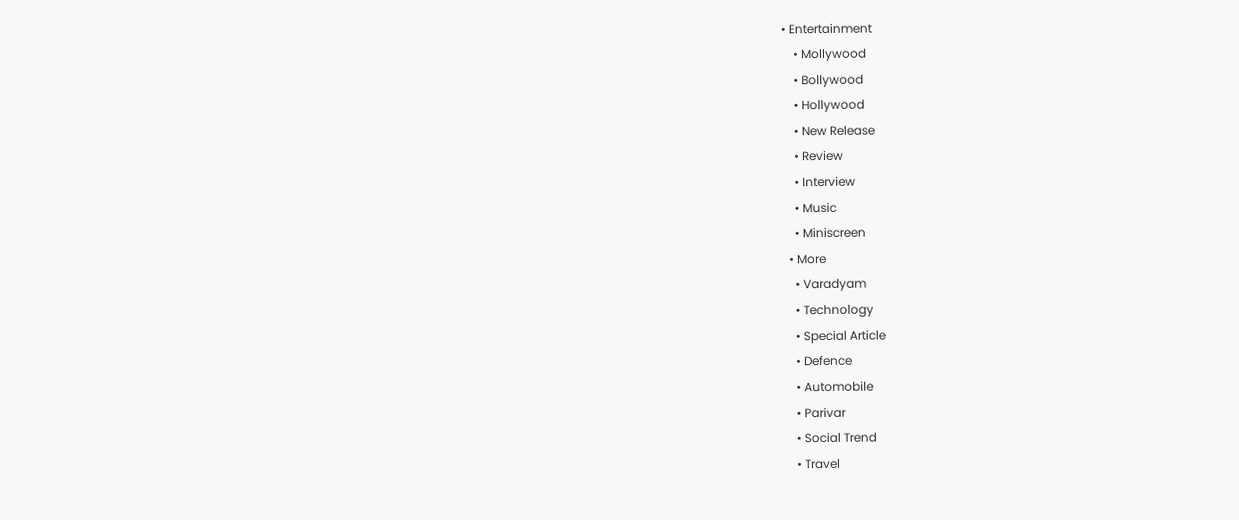• Entertainment
    • Mollywood
    • Bollywood
    • Hollywood
    • New Release
    • Review
    • Interview
    • Music
    • Miniscreen
  • More
    • Varadyam
    • Technology
    • Special Article
    • Defence
    • Automobile
    • Parivar
    • Social Trend
    • Travel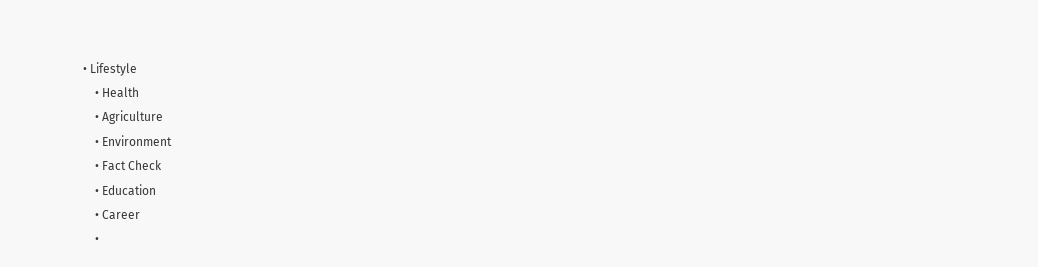• Lifestyle
    • Health
    • Agriculture
    • Environment
    • Fact Check
    • Education
    • Career
    •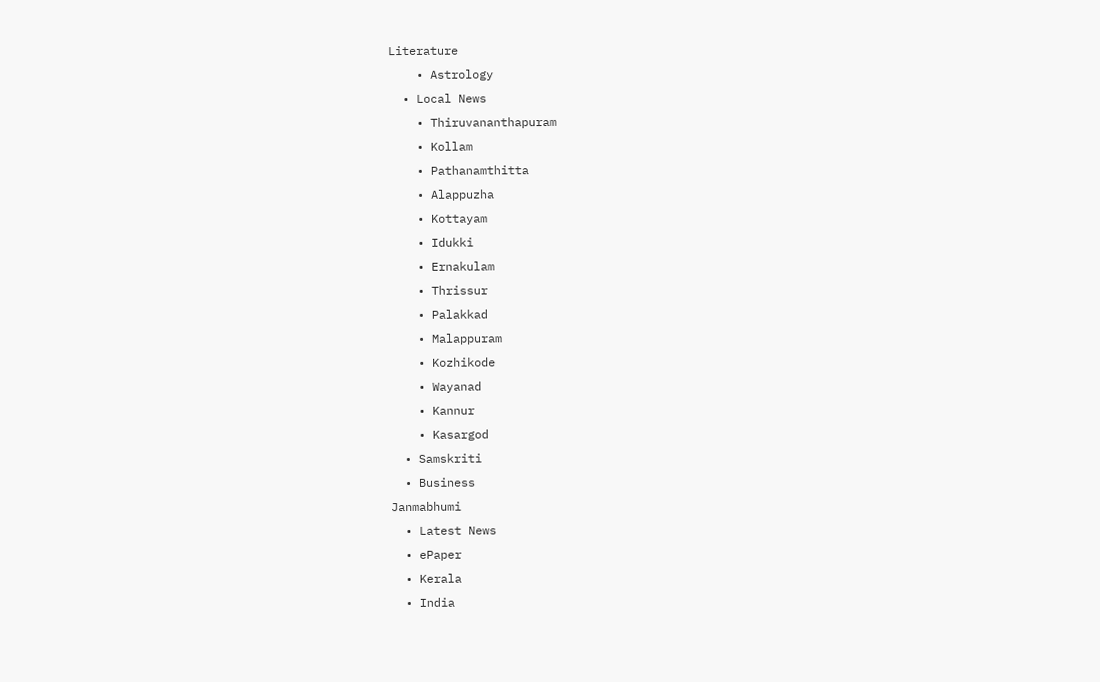Literature
    • Astrology
  • Local News
    • Thiruvananthapuram
    • Kollam
    • Pathanamthitta
    • Alappuzha
    • Kottayam
    • Idukki
    • Ernakulam
    • Thrissur
    • Palakkad
    • Malappuram
    • Kozhikode
    • Wayanad
    • Kannur
    • Kasargod
  • Samskriti
  • Business
Janmabhumi
  • Latest News
  • ePaper
  • Kerala
  • India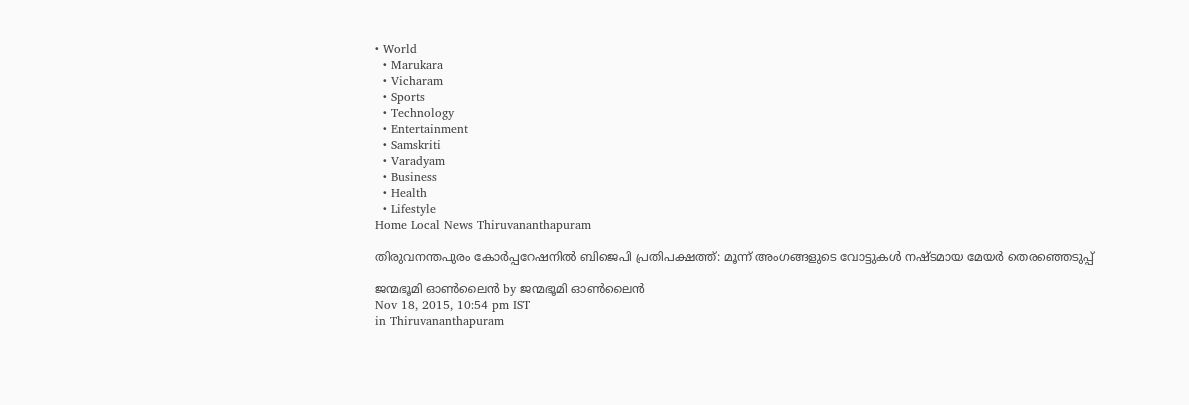• World
  • Marukara
  • Vicharam
  • Sports
  • Technology
  • Entertainment
  • Samskriti
  • Varadyam
  • Business
  • Health
  • Lifestyle
Home Local News Thiruvananthapuram

തിരുവനന്തപുരം കോര്‍പ്പറേഷനില്‍ ബിജെപി പ്രതിപക്ഷത്ത്: മൂന്ന് അംഗങ്ങളുടെ വോട്ടുകള്‍ നഷ്ടമായ മേയര്‍ തെരഞ്ഞെടുപ്പ്

ജന്മഭൂമി ഓണ്‍ലൈന്‍ by ജന്മഭൂമി ഓണ്‍ലൈന്‍
Nov 18, 2015, 10:54 pm IST
in Thiruvananthapuram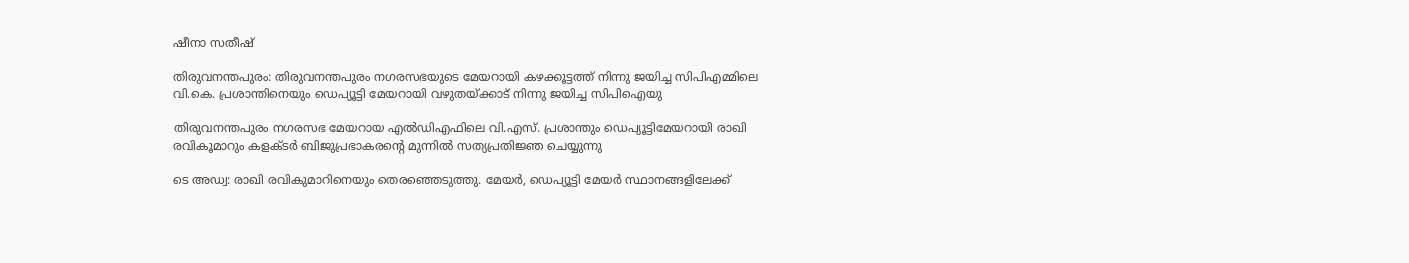ഷീനാ സതീഷ്

തിരുവനന്തപുരം: തിരുവനന്തപുരം നഗരസഭയുടെ മേയറായി കഴക്കൂട്ടത്ത് നിന്നു ജയിച്ച സിപിഎമ്മിലെ വി.കെ. പ്രശാന്തിനെയും ഡെപ്യൂട്ടി മേയറായി വഴുതയ്‌ക്കാട് നിന്നു ജയിച്ച സിപിഐയു

തിരുവനന്തപുരം നഗരസഭ മേയറായ എല്‍ഡിഎഫിലെ വി.എസ്. പ്രശാന്തും ഡെപ്യൂട്ടിമേയറായി രാഖി രവികൂമാറും കളക്ടര്‍ ബിജുപ്രഭാകരന്റെ മുന്നില്‍ സത്യപ്രതിജ്ഞ ചെയ്യുന്നു

ടെ അഡ്വ: രാഖി രവികുമാറിനെയും തെരഞ്ഞെടുത്തു. മേയര്‍, ഡെപ്യൂട്ടി മേയര്‍ സ്ഥാനങ്ങളിലേക്ക്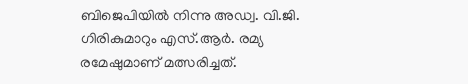ബിജെപിയില്‍ നിന്നു അഡ്വ. വി.ജി. ഗിരികുമാറും എസ്.ആര്‍. രമ്യ രമേഷുമാണ് മത്സരിച്ചത്.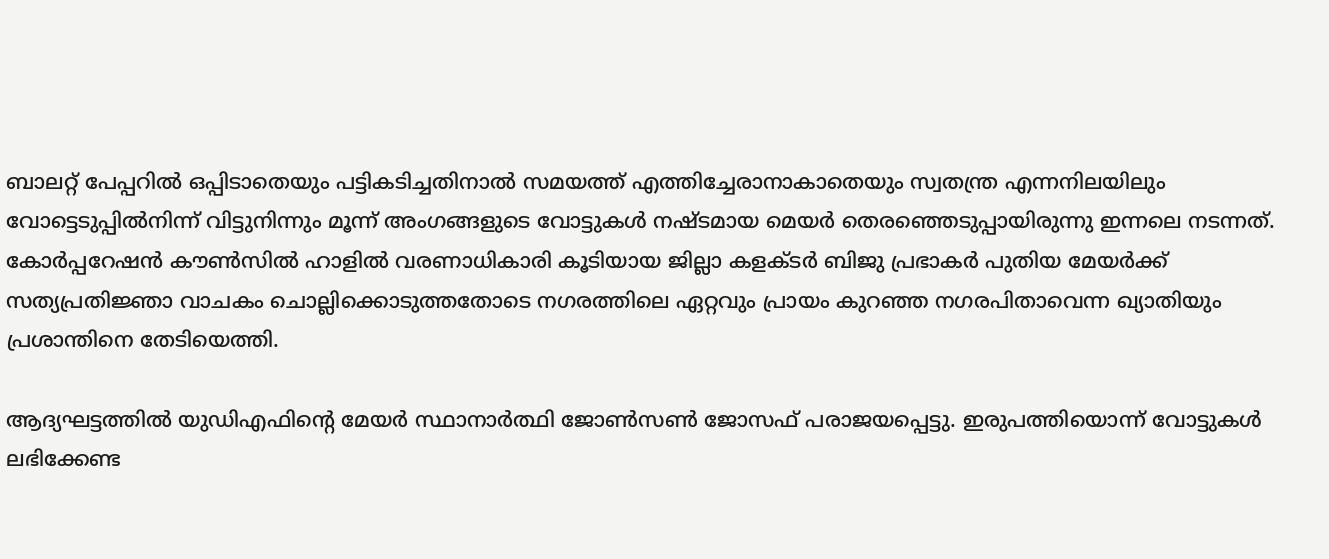ബാലറ്റ് പേപ്പറില്‍ ഒപ്പിടാതെയും പട്ടികടിച്ചതിനാല്‍ സമയത്ത് എത്തിച്ചേരാനാകാതെയും സ്വതന്ത്ര എന്നനിലയിലും വോട്ടെടുപ്പില്‍നിന്ന് വിട്ടുനിന്നും മൂന്ന് അംഗങ്ങളുടെ വോട്ടുകള്‍ നഷ്ടമായ മെയര്‍ തെരഞ്ഞെടുപ്പായിരുന്നു ഇന്നലെ നടന്നത്. കോര്‍പ്പറേഷന്‍ കൗണ്‍സില്‍ ഹാളില്‍ വരണാധികാരി കൂടിയായ ജില്ലാ കളക്ടര്‍ ബിജു പ്രഭാകര്‍ പുതിയ മേയര്‍ക്ക് സത്യപ്രതിജ്ഞാ വാചകം ചൊല്ലിക്കൊടുത്തതോടെ നഗരത്തിലെ ഏറ്റവും പ്രായം കുറഞ്ഞ നഗരപിതാവെന്ന ഖ്യാതിയും പ്രശാന്തിനെ തേടിയെത്തി.

ആദ്യഘട്ടത്തില്‍ യുഡിഎഫിന്റെ മേയര്‍ സ്ഥാനാര്‍ത്ഥി ജോണ്‍സണ്‍ ജോസഫ് പരാജയപ്പെട്ടു. ഇരുപത്തിയൊന്ന് വോട്ടുകള്‍ ലഭിക്കേണ്ട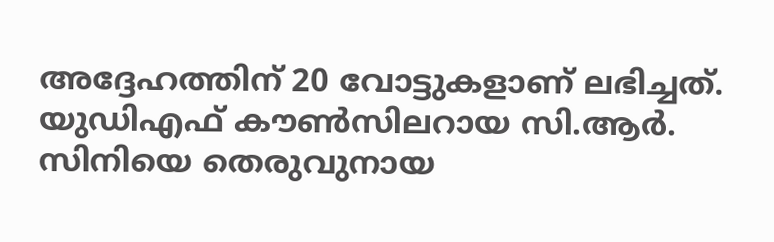അദ്ദേഹത്തിന് 20 വോട്ടുകളാണ് ലഭിച്ചത്. യുഡിഎഫ് കൗണ്‍സിലറായ സി.ആര്‍. സിനിയെ തെരുവുനായ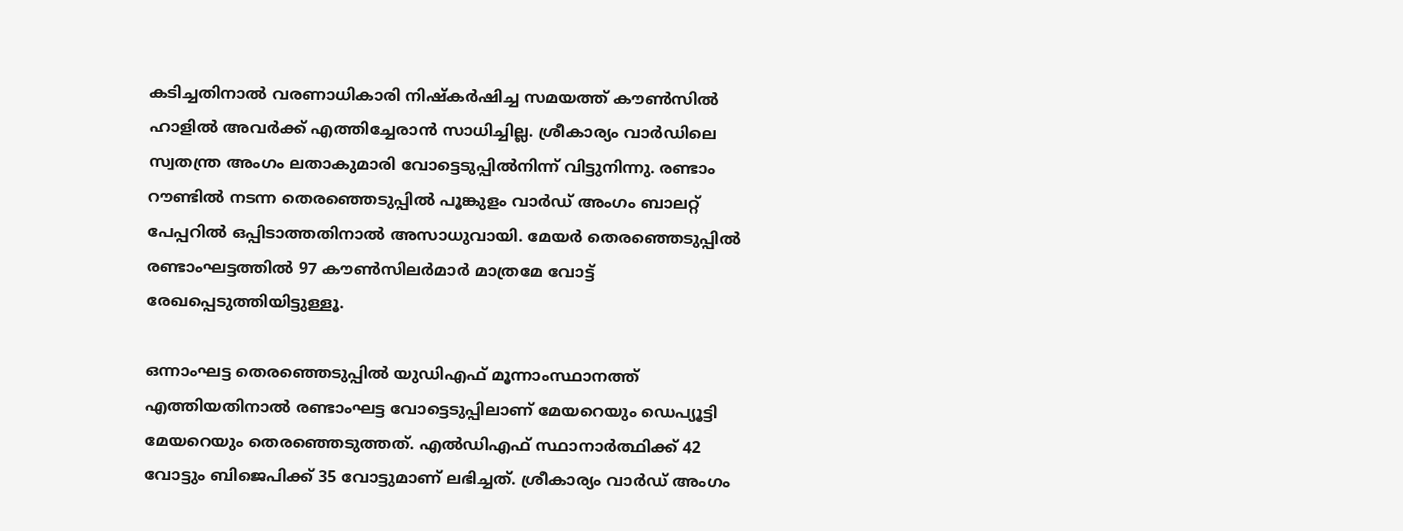കടിച്ചതിനാല്‍ വരണാധികാരി നിഷ്‌കര്‍ഷിച്ച സമയത്ത് കൗണ്‍സില്‍ ഹാളില്‍ അവര്‍ക്ക് എത്തിച്ചേരാന്‍ സാധിച്ചില്ല. ശ്രീകാര്യം വാര്‍ഡിലെ സ്വതന്ത്ര അംഗം ലതാകുമാരി വോട്ടെടുപ്പില്‍നിന്ന് വിട്ടുനിന്നു. രണ്ടാം റൗണ്ടില്‍ നടന്ന തെരഞ്ഞെടുപ്പില്‍ പൂങ്കുളം വാര്‍ഡ് അംഗം ബാലറ്റ് പേപ്പറില്‍ ഒപ്പിടാത്തതിനാല്‍ അസാധുവായി. മേയര്‍ തെരഞ്ഞെടുപ്പില്‍ രണ്ടാംഘട്ടത്തില്‍ 97 കൗണ്‍സിലര്‍മാര്‍ മാത്രമേ വോട്ട് രേഖപ്പെടുത്തിയിട്ടുള്ളൂ.

ഒന്നാംഘട്ട തെരഞ്ഞെടുപ്പില്‍ യുഡിഎഫ് മൂന്നാംസ്ഥാനത്ത് എത്തിയതിനാല്‍ രണ്ടാംഘട്ട വോട്ടെടുപ്പിലാണ് മേയറെയും ഡെപ്യൂട്ടി മേയറെയും തെരഞ്ഞെടുത്തത്. എല്‍ഡിഎഫ് സ്ഥാനാര്‍ത്ഥിക്ക് 42 വോട്ടും ബിജെപിക്ക് 35 വോട്ടുമാണ് ലഭിച്ചത്. ശ്രീകാര്യം വാര്‍ഡ് അംഗം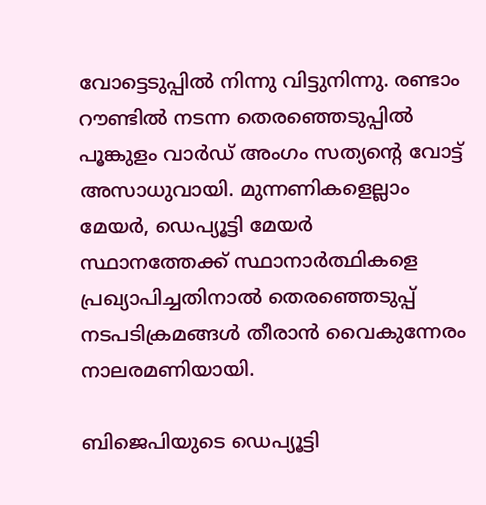വോട്ടെടുപ്പില്‍ നിന്നു വിട്ടുനിന്നു. രണ്ടാം റൗണ്ടില്‍ നടന്ന തെരഞ്ഞെടുപ്പില്‍ പൂങ്കുളം വാര്‍ഡ് അംഗം സത്യന്റെ വോട്ട് അസാധുവായി. മുന്നണികളെല്ലാം മേയര്‍, ഡെപ്യൂട്ടി മേയര്‍ സ്ഥാനത്തേക്ക് സ്ഥാനാര്‍ത്ഥികളെ പ്രഖ്യാപിച്ചതിനാല്‍ തെരഞ്ഞെടുപ്പ് നടപടിക്രമങ്ങള്‍ തീരാന്‍ വൈകുന്നേരം നാലരമണിയായി.

ബിജെപിയുടെ ഡെപ്യൂട്ടി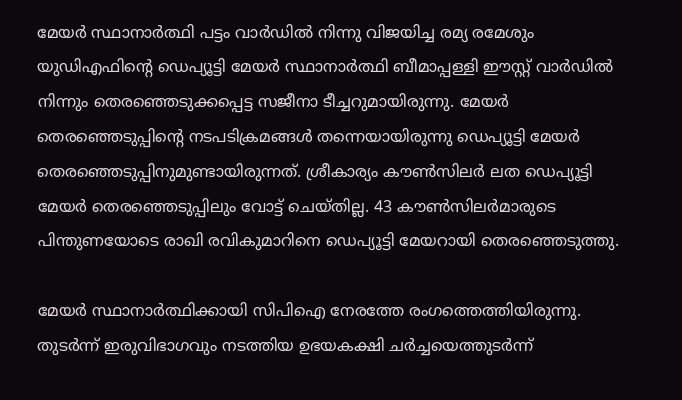മേയര്‍ സ്ഥാനാര്‍ത്ഥി പട്ടം വാര്‍ഡില്‍ നിന്നു വിജയിച്ച രമ്യ രമേശും യുഡിഎഫിന്റെ ഡെപ്യൂട്ടി മേയര്‍ സ്ഥാനാര്‍ത്ഥി ബീമാപ്പള്ളി ഈസ്റ്റ് വാര്‍ഡില്‍ നിന്നും തെരഞ്ഞെടുക്കപ്പെട്ട സജീനാ ടീച്ചറുമായിരുന്നു. മേയര്‍ തെരഞ്ഞെടുപ്പിന്റെ നടപടിക്രമങ്ങള്‍ തന്നെയായിരുന്നു ഡെപ്യൂട്ടി മേയര്‍ തെരഞ്ഞെടുപ്പിനുമുണ്ടായിരുന്നത്. ശ്രീകാര്യം കൗണ്‍സിലര്‍ ലത ഡെപ്യൂട്ടി മേയര്‍ തെരഞ്ഞെടുപ്പിലും വോട്ട് ചെയ്തില്ല. 43 കൗണ്‍സിലര്‍മാരുടെ പിന്തുണയോടെ രാഖി രവികുമാറിനെ ഡെപ്യൂട്ടി മേയറായി തെരഞ്ഞെടുത്തു.

മേയര്‍ സ്ഥാനാര്‍ത്ഥിക്കായി സിപിഐ നേരത്തേ രംഗത്തെത്തിയിരുന്നു. തുടര്‍ന്ന് ഇരുവിഭാഗവും നടത്തിയ ഉഭയകക്ഷി ചര്‍ച്ചയെത്തുടര്‍ന്ന്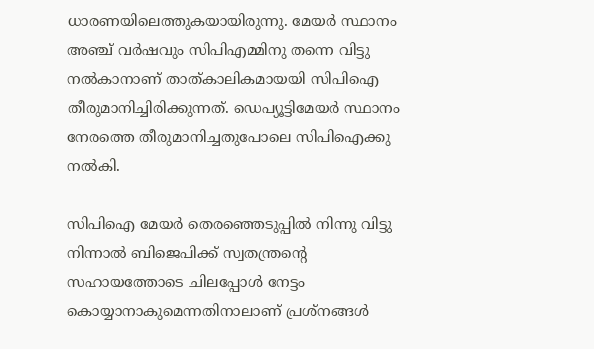ധാരണയിലെത്തുകയായിരുന്നു. മേയര്‍ സ്ഥാനം അഞ്ച് വര്‍ഷവും സിപിഎമ്മിനു തന്നെ വിട്ടു നല്‍കാനാണ് താത്കാലികമായയി സിപിഐ തീരുമാനിച്ചിരിക്കുന്നത്. ഡെപ്യൂട്ടിമേയര്‍ സ്ഥാനം നേരത്തെ തീരുമാനിച്ചതുപോലെ സിപിഐക്കു നല്‍കി.

സിപിഐ മേയര്‍ തെരഞ്ഞെടുപ്പില്‍ നിന്നു വിട്ടു നിന്നാല്‍ ബിജെപിക്ക് സ്വതന്ത്രന്റെ സഹായത്തോടെ ചിലപ്പോള്‍ നേട്ടം കൊയ്യാനാകുമെന്നതിനാലാണ് പ്രശ്‌നങ്ങള്‍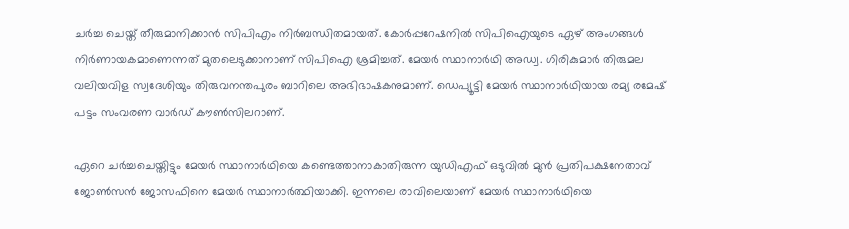ചര്‍ച്ച ചെയ്ത് തീരുമാനിക്കാന്‍ സിപിഎം നിര്‍ബന്ധിതമായത്. കോര്‍പ്പറേഷനില്‍ സിപിഐയുടെ ഏഴ് അംഗങ്ങള്‍ നിര്‍ണായകമാണെന്നത് മുതലെടുക്കാനാണ് സിപിഐ ശ്രമിച്ചത്. മേയര്‍ സ്ഥാനാര്‍ഥി അഡ്വ. ഗിരികുമാര്‍ തിരുമല വലിയവിള സ്വദേശിയും തിരുവനന്തപുരം ബാറിലെ അഭിഭാഷകനുമാണ്. ഡെപ്യൂട്ടി മേയര്‍ സ്ഥാനാര്‍ഥിയായ രമ്യ രമേഷ് പട്ടം സംവരണ വാര്‍ഡ് കൗണ്‍സിലറാണ്.

ഏറെ ചര്‍ച്ചചെയ്തിട്ടും മേയര്‍ സ്ഥാനാര്‍ഥിയെ കണ്ടെത്താനാകാതിരുന്ന യുഡിഎഫ് ഒടുവില്‍ മുന്‍ പ്രതിപക്ഷനേതാവ് ജോണ്‍സന്‍ ജോസഫിനെ മേയര്‍ സ്ഥാനാര്‍ത്ഥിയാക്കി. ഇന്നലെ രാവിലെയാണ് മേയര്‍ സ്ഥാനാര്‍ഥിയെ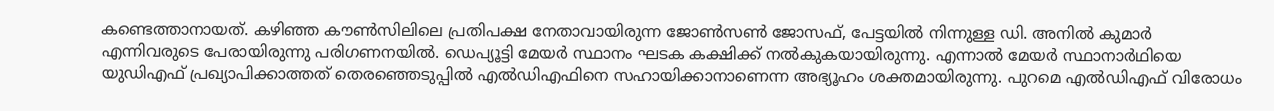കണ്ടെത്താനായത്. കഴിഞ്ഞ കൗണ്‍സിലിലെ പ്രതിപക്ഷ നേതാവായിരുന്ന ജോണ്‍സണ്‍ ജോസഫ്, പേട്ടയില്‍ നിന്നുള്ള ഡി. അനില്‍ കുമാര്‍ എന്നിവരുടെ പേരായിരുന്നു പരിഗണനയില്‍. ഡെപ്യൂട്ടി മേയര്‍ സ്ഥാനം ഘടക കക്ഷിക്ക് നല്‍കുകയായിരുന്നു. എന്നാല്‍ മേയര്‍ സ്ഥാനാര്‍ഥിയെ യുഡിഎഫ് പ്രഖ്യാപിക്കാത്തത് തെരഞ്ഞെടുപ്പില്‍ എല്‍ഡിഎഫിനെ സഹായിക്കാനാണെന്ന അഭ്യൂഹം ശക്തമായിരുന്നു. പുറമെ എല്‍ഡിഎഫ് വിരോധം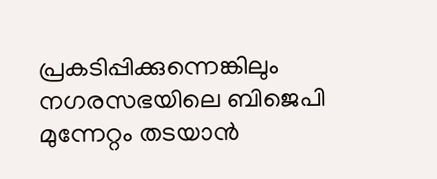പ്രകടിപ്പിക്കുന്നെങ്കിലും നഗരസഭയിലെ ബിജെപി മുന്നേറ്റം തടയാന്‍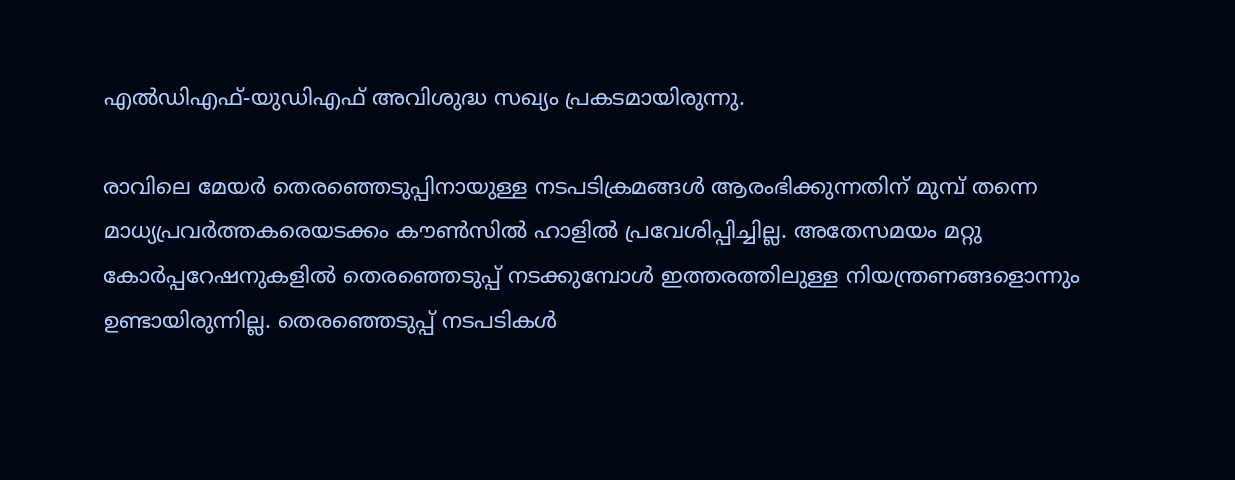എല്‍ഡിഎഫ്-യുഡിഎഫ് അവിശുദ്ധ സഖ്യം പ്രകടമായിരുന്നു.

രാവിലെ മേയര്‍ തെരഞ്ഞെടുപ്പിനായുള്ള നടപടിക്രമങ്ങള്‍ ആരംഭിക്കുന്നതിന് മുമ്പ് തന്നെ മാധ്യപ്രവര്‍ത്തകരെയടക്കം കൗണ്‍സില്‍ ഹാളില്‍ പ്രവേശിപ്പിച്ചില്ല. അതേസമയം മറ്റു കോര്‍പ്പറേഷനുകളില്‍ തെരഞ്ഞെടുപ്പ് നടക്കുമ്പോള്‍ ഇത്തരത്തിലുള്ള നിയന്ത്രണങ്ങളൊന്നും ഉണ്ടായിരുന്നില്ല. തെരഞ്ഞെടുപ്പ് നടപടികള്‍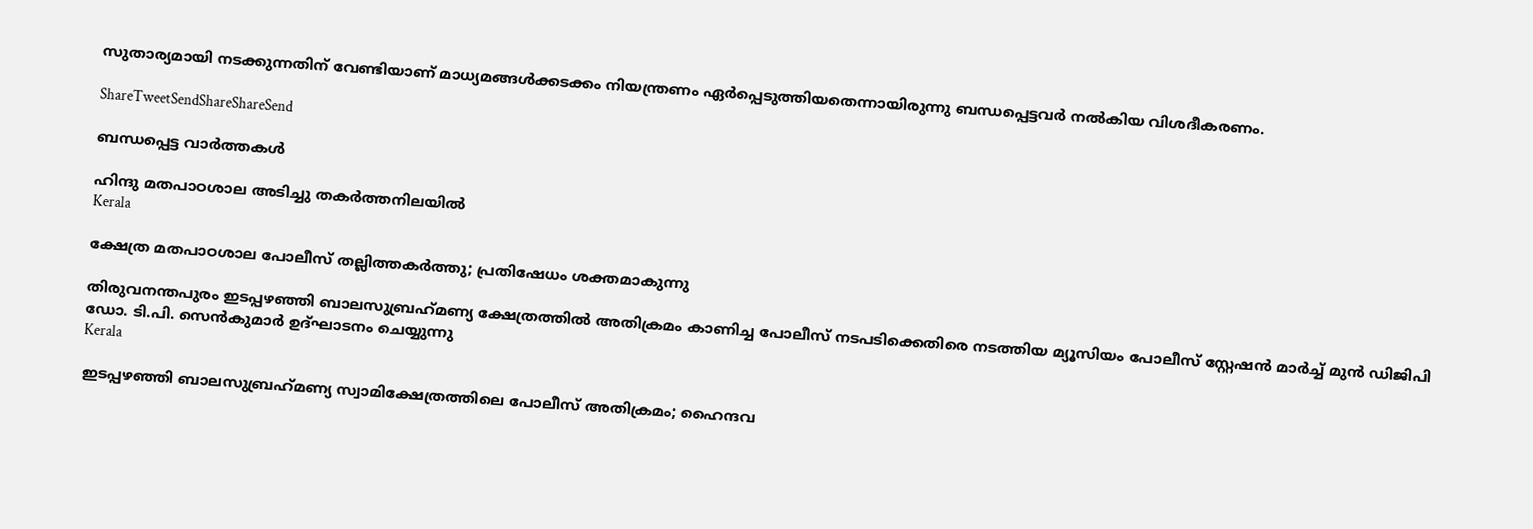സുതാര്യമായി നടക്കുന്നതിന് വേണ്ടിയാണ് മാധ്യമങ്ങള്‍ക്കടക്കം നിയന്ത്രണം ഏര്‍പ്പെടുത്തിയതെന്നായിരുന്നു ബന്ധപ്പെട്ടവര്‍ നല്‍കിയ വിശദീകരണം.

ShareTweetSendShareShareSend

ബന്ധപ്പെട്ട വാര്‍ത്തകള്‍

ഹിന്ദു മതപാഠശാല അടിച്ചു തകര്‍ത്തനിലയില്‍
Kerala

ക്ഷേത്ര മതപാഠശാല പോലീസ് തല്ലിത്തകര്‍ത്തു; പ്രതിഷേധം ശക്തമാകുന്നു

തിരുവനന്തപുരം ഇടപ്പഴഞ്ഞി ബാലസുബ്രഹ്‌മണ്യ ക്ഷേത്രത്തില്‍ അതിക്രമം കാണിച്ച പോലീസ് നടപടിക്കെതിരെ നടത്തിയ മ്യൂസിയം പോലീസ് സ്റ്റേഷന്‍ മാര്‍ച്ച് മുന്‍ ഡിജിപി ഡോ. ടി.പി. സെന്‍കുമാര്‍ ഉദ്ഘാടനം ചെയ്യുന്നു
Kerala

ഇടപ്പഴഞ്ഞി ബാലസുബ്രഹ്‌മണ്യ സ്വാമിക്ഷേത്രത്തിലെ പോലീസ് അതിക്രമം; ഹൈന്ദവ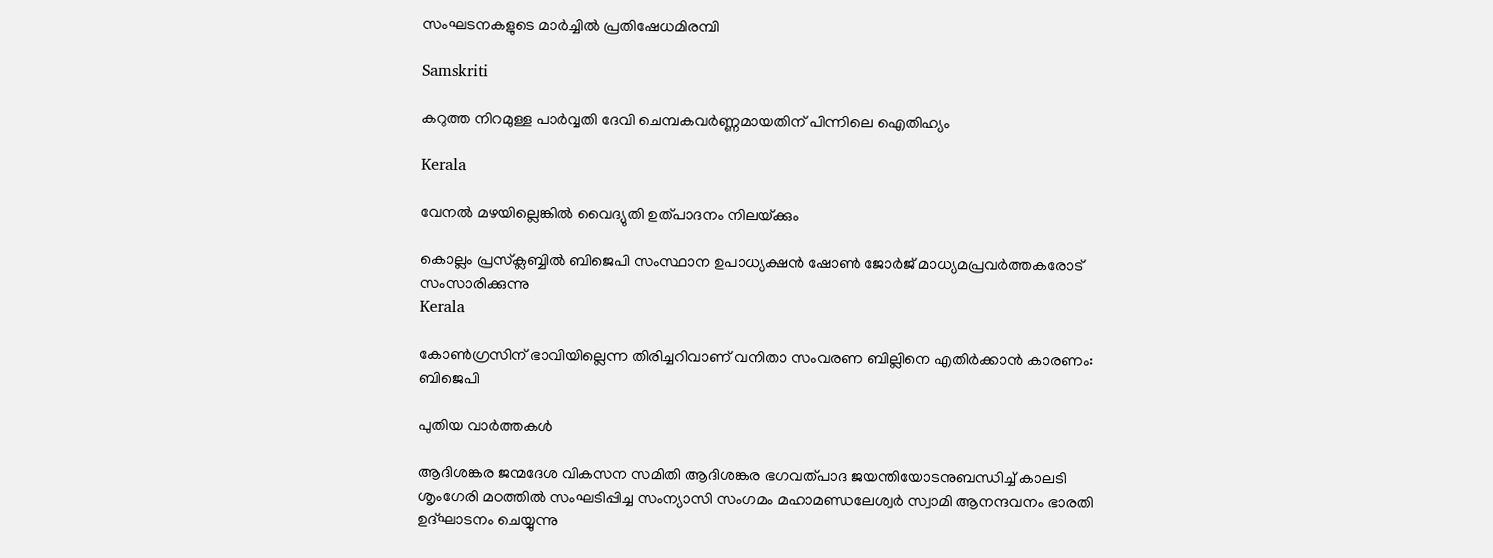സംഘടനകളുടെ മാര്‍ച്ചില്‍ പ്രതിഷേധമിരമ്പി

Samskriti

കറുത്ത നിറമുള്ള പാര്‍വ്വതി ദേവി ചെമ്പകവര്‍ണ്ണമായതിന് പിന്നിലെ ഐതിഹ്യം

Kerala

വേനല്‍ മഴയില്ലെങ്കില്‍ വൈദ്യുതി ഉത്പാദനം നിലയ്‌ക്കും

കൊല്ലം പ്രസ്‌ക്ലബ്ബില്‍ ബിജെപി സംസ്ഥാന ഉപാധ്യക്ഷന്‍ ഷോണ്‍ ജോര്‍ജ് മാധ്യമപ്രവര്‍ത്തകരോട് സംസാരിക്കുന്നു
Kerala

കോണ്‍ഗ്രസിന് ഭാവിയില്ലെന്ന തിരിച്ചറിവാണ് വനിതാ സംവരണ ബില്ലിനെ എതിര്‍ക്കാന്‍ കാരണം: ബിജെപി

പുതിയ വാര്‍ത്തകള്‍

ആദിശങ്കര ജന്മദേശ വികസന സമിതി ആദിശങ്കര ഭഗവത്പാദ ജയന്തിയോടനുബന്ധിച്ച് കാലടി ശൃംഗേരി മഠത്തില്‍ സംഘടിപ്പിച്ച സംന്യാസി സംഗമം മഹാമണ്ഡലേശ്വര്‍ സ്വാമി ആനന്ദവനം ഭാരതി ഉദ്ഘാടനം ചെയ്യുന്നു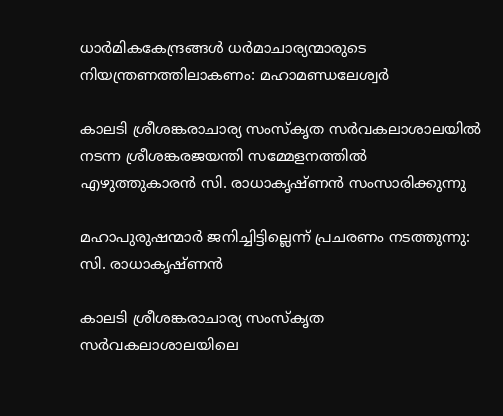ധാര്‍മികകേന്ദ്രങ്ങള്‍ ധര്‍മാചാര്യന്മാരുടെ നിയന്ത്രണത്തിലാകണം: മഹാമണ്ഡലേശ്വര്‍

കാലടി ശ്രീശങ്കരാചാര്യ സംസ്‌കൃത സര്‍വകലാശാലയില്‍ നടന്ന ശ്രീശങ്കരജയന്തി സമ്മേളനത്തില്‍ എഴുത്തുകാരന്‍ സി. രാധാകൃഷ്ണന്‍ സംസാരിക്കുന്നു

മഹാപുരുഷന്മാര്‍ ജനിച്ചിട്ടില്ലെന്ന് പ്രചരണം നടത്തുന്നു: സി. രാധാകൃഷ്ണന്‍

കാലടി ശ്രീശങ്കരാചാര്യ സംസ്‌കൃത സര്‍വകലാശാലയിലെ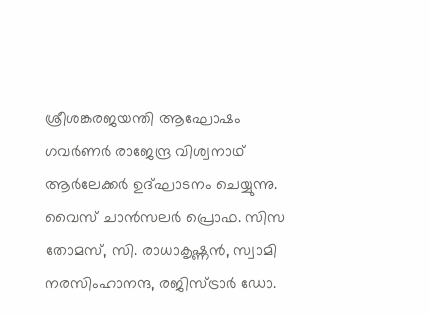ശ്രീശങ്കരജയന്തി ആഘോഷം ഗവര്‍ണര്‍ രാജേന്ദ്ര വിശ്വനാഥ് ആര്‍ലേക്കര്‍ ഉദ്ഘാടനം ചെയ്യുന്നു. വൈസ് ചാന്‍സലര്‍ പ്രൊഫ. സിസ തോമസ്, സി. രാധാകൃഷ്ണന്‍, സ്വാമി നരസിംഹാനന്ദ, രജിസ്ട്രാര്‍ ഡോ.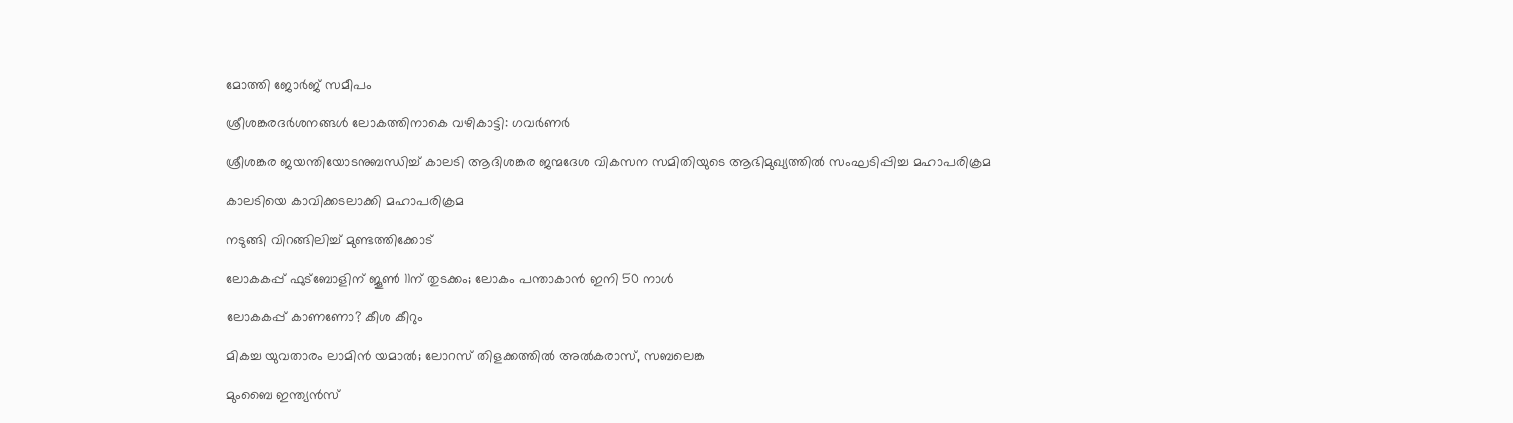മോത്തി ജോര്‍ജ് സമീപം

ശ്രീശങ്കരദര്‍ശനങ്ങള്‍ ലോകത്തിനാകെ വഴികാട്ടി: ഗവര്‍ണര്‍

ശ്രീശങ്കര ജയന്തിയോടനുബന്ധിച്ച് കാലടി ആദിശങ്കര ജന്മദേശ വികസന സമിതിയുടെ ആഭിമുഖ്യത്തില്‍ സംഘടിപ്പിച്ച മഹാപരിക്രമ

കാലടിയെ കാവിക്കടലാക്കി മഹാപരിക്രമ

നടുങ്ങി വിറങ്ങിലിച്ച് മുണ്ടത്തിക്കോട്

ലോകകപ്പ് ഫുട്‌ബോളിന് ജൂണ്‍ 11ന് തുടക്കം; ലോകം പന്താകാന്‍ ഇനി 50 നാള്‍

ലോകകപ്പ് കാണണോ? കീശ കീറും

മികച്ച യുവതാരം ലാമിന്‍ യമാല്‍; ലോറസ് തിളക്കത്തില്‍ അല്‍കരാസ്, സബലെങ്ക

മുംബൈ ഇന്ത്യന്‍സ്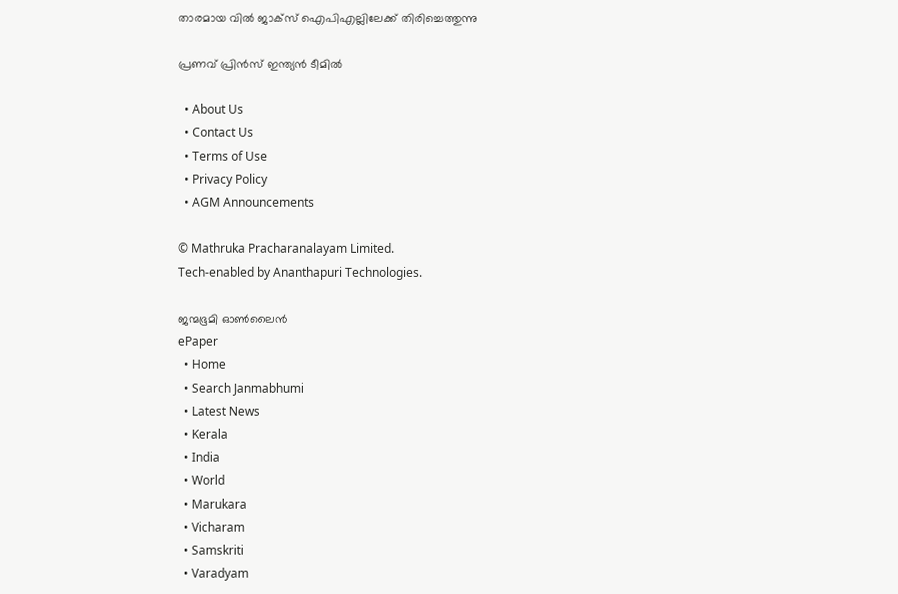താരമായ വില്‍ ജാക്‌സ് ഐപിഎല്ലിലേക്ക് തിരിച്ചെത്തുന്നു

പ്രണവ് പ്രിന്‍സ് ഇന്ത്യന്‍ ടീമില്‍

  • About Us
  • Contact Us
  • Terms of Use
  • Privacy Policy
  • AGM Announcements

© Mathruka Pracharanalayam Limited.
Tech-enabled by Ananthapuri Technologies.

ജന്മഭൂമി ഓണ്‍ലൈന്‍
ePaper
  • Home
  • Search Janmabhumi
  • Latest News
  • Kerala
  • India
  • World
  • Marukara
  • Vicharam
  • Samskriti
  • Varadyam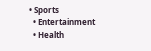• Sports
  • Entertainment
  • Health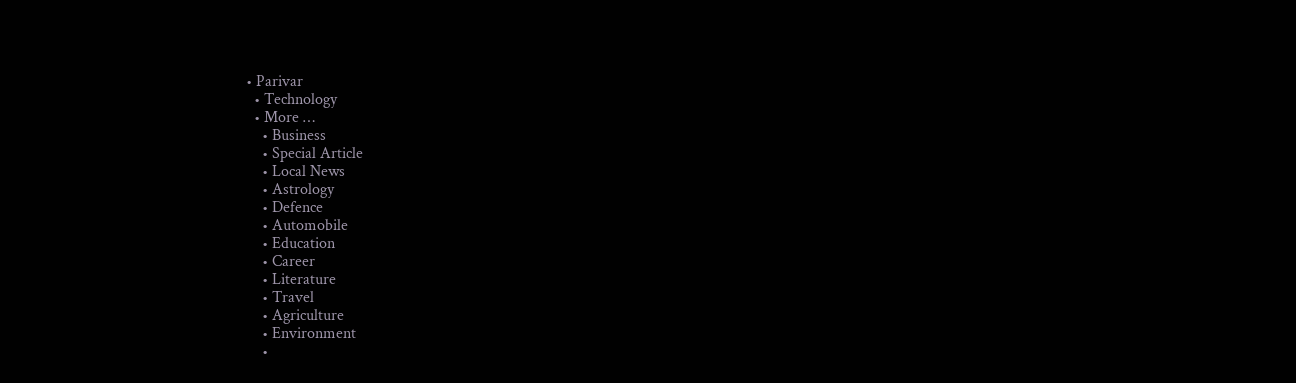• Parivar
  • Technology
  • More …
    • Business
    • Special Article
    • Local News
    • Astrology
    • Defence
    • Automobile
    • Education
    • Career
    • Literature
    • Travel
    • Agriculture
    • Environment
    •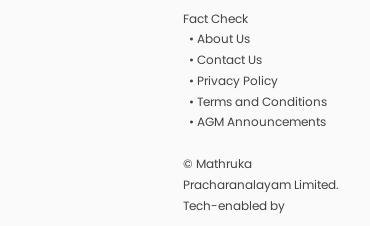Fact Check
  • About Us
  • Contact Us
  • Privacy Policy
  • Terms and Conditions
  • AGM Announcements

© Mathruka Pracharanalayam Limited.
Tech-enabled by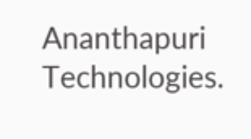Ananthapuri Technologies.